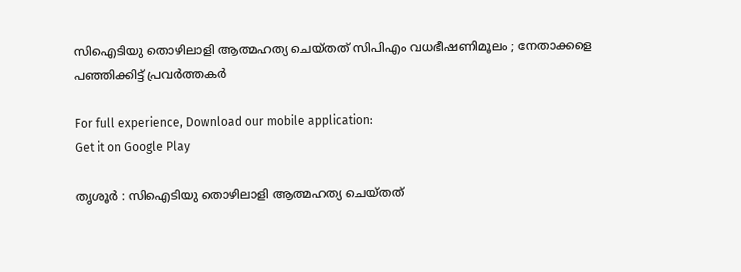സിഐടിയു തൊഴിലാളി ആത്മഹത്യ ചെയ്തത് സിപിഎം വധഭീഷണിമൂലം ; നേതാക്കളെ പഞ്ഞിക്കിട്ട് പ്രവര്‍ത്തകര്‍

For full experience, Download our mobile application:
Get it on Google Play

തൃശൂര്‍ : സിഐടിയു തൊഴിലാളി ആത്മഹത്യ ചെയ്തത്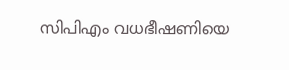സിപിഎം വധഭീഷണിയെ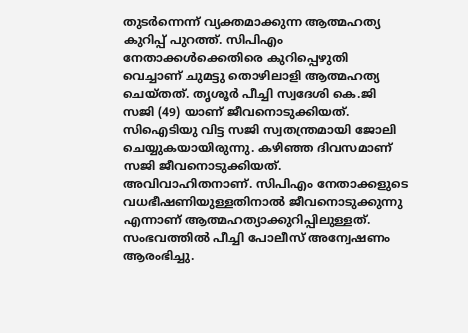തുടര്‍ന്നെന്ന് വ്യക്തമാക്കുന്ന ആത്മഹത്യ കുറിപ്പ് പുറത്ത്. സിപിഎം നേതാക്കള്‍ക്കെതിരെ കുറിപ്പെഴുതി വെച്ചാണ് ചുമട്ടു തൊഴിലാളി ആത്മഹത്യ ചെയ്തത്. തൃശൂര്‍ പീച്ചി സ്വദേശി കെ.ജി സജി (49) യാണ് ജീവനൊടുക്കിയത്. സിഐടിയു വിട്ട സജി സ്വതന്ത്രമായി ജോലി ചെയ്യുകയായിരുന്നു. കഴിഞ്ഞ ദിവസമാണ് സജി ജീവനൊടുക്കിയത്. അവിവാഹിതനാണ്. സിപിഎം നേതാക്കളുടെ വധഭീഷണിയുള്ളതിനാല്‍ ജീവനൊടുക്കുന്നു എന്നാണ് ആത്മഹത്യാക്കുറിപ്പിലുള്ളത്. സംഭവത്തില്‍ പീച്ചി പോലീസ് അന്വേഷണം ആരംഭിച്ചു.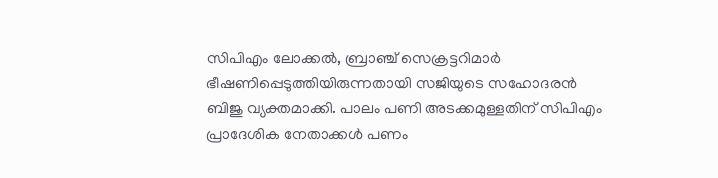സിപിഎം ലോക്കല്‍, ബ്രാഞ്ച് സെക്രട്ടറിമാര്‍ ഭീഷണിപ്പെടുത്തിയിരുന്നതായി സജിയുടെ സഹോദരന്‍ ബിജു വ്യക്തമാക്കി. പാലം പണി അടക്കമുള്ളതിന് സിപിഎം പ്രാദേശിക നേതാക്കള്‍ പണം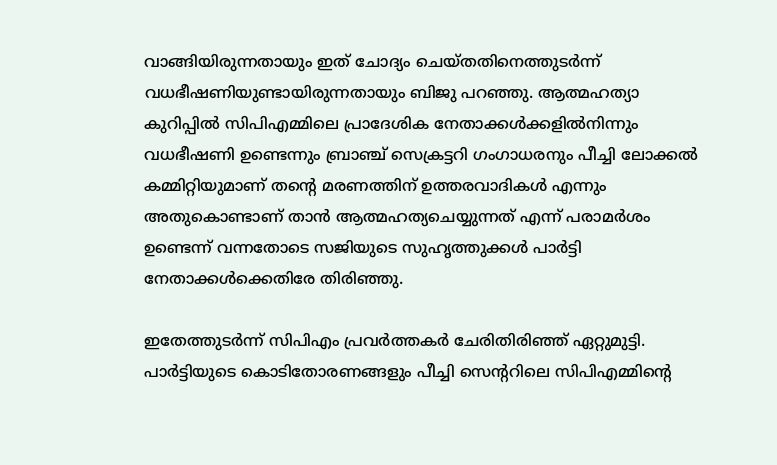വാങ്ങിയിരുന്നതായും ഇത് ചോദ്യം ചെയ്തതിനെത്തുടര്‍ന്ന് വധഭീഷണിയുണ്ടായിരുന്നതായും ബിജു പറഞ്ഞു. ആത്മഹത്യാ കുറിപ്പില്‍ സിപിഎമ്മിലെ പ്രാദേശിക നേതാക്കള്‍ക്കളില്‍നിന്നും വധഭീഷണി ഉണ്ടെന്നും ബ്രാഞ്ച് സെക്രട്ടറി ഗംഗാധരനും പീച്ചി ലോക്കല്‍ കമ്മിറ്റിയുമാണ് തന്റെ മരണത്തിന് ഉത്തരവാദികള്‍ എന്നും അതുകൊണ്ടാണ് താന്‍ ആത്മഹത്യചെയ്യുന്നത് എന്ന് പരാമര്‍ശം ഉണ്ടെന്ന് വന്നതോടെ സജിയുടെ സുഹൃത്തുക്കള്‍ പാര്‍ട്ടി നേതാക്കള്‍ക്കെതിരേ തിരിഞ്ഞു.

ഇതേത്തുടര്‍ന്ന് സിപിഎം പ്രവര്‍ത്തകര്‍ ചേരിതിരിഞ്ഞ് ഏറ്റുമുട്ടി. പാര്‍ട്ടിയുടെ കൊടിതോരണങ്ങളും പീച്ചി സെന്ററിലെ സിപിഎമ്മിന്റെ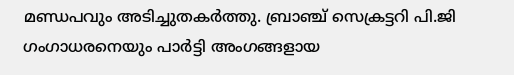മണ്ഡപവും അടിച്ചുതകര്‍ത്തു. ബ്രാഞ്ച് സെക്രട്ടറി പി.ജി ഗംഗാധരനെയും പാര്‍ട്ടി അംഗങ്ങളായ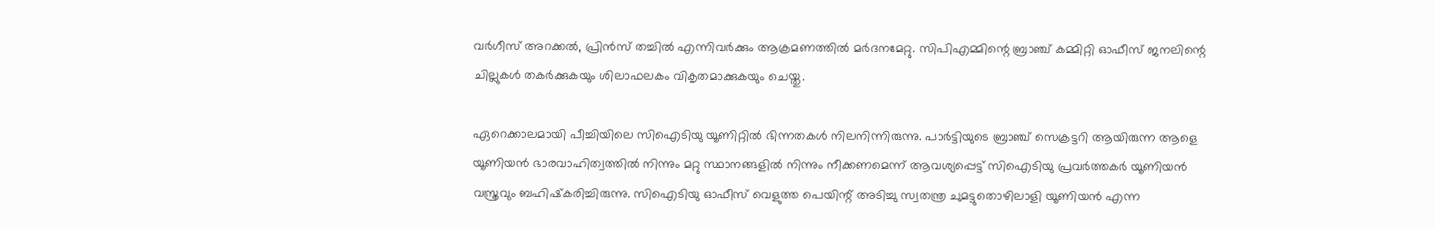വര്‍ഗീസ് അറക്കല്‍, പ്രിന്‍സ് തച്ചില്‍ എന്നിവര്‍ക്കും ആക്രമണത്തില്‍ മര്‍ദനമേറ്റു. സിപിഎമ്മിന്റെ ബ്രാഞ്ച് കമ്മിറ്റി ഓഫീസ് ജനലിന്റെ ചില്ലുകള്‍ തകര്‍ക്കുകയും ശിലാഫലകം വികൃതമാക്കുകയും ചെയ്തു.

ഏറെക്കാലമായി പീച്ചിയിലെ സിഐടിയു യൂണിറ്റില്‍ ഭിന്നതകള്‍ നിലനിന്നിരുന്നു. പാര്‍ട്ടിയുടെ ബ്രാഞ്ച് സെക്രട്ടറി ആയിരുന്ന ആളെ യൂണിയന്‍ ഭാരവാഹിത്വത്തില്‍ നിന്നും മറ്റു സ്ഥാനങ്ങളില്‍ നിന്നും നീക്കണമെന്ന് ആവശ്യപ്പെട്ട് സിഐടിയു പ്രവര്‍ത്തകര്‍ യൂണിയന്‍ വസ്ത്രവും ബഹിഷ്‌കരിച്ചിരുന്നു. സിഐടിയു ഓഫീസ് വെളുത്ത പെയിന്റ് അടിച്ചു സ്വതന്ത്ര ചുമട്ടുതൊഴിലാളി യൂണിയന്‍ എന്ന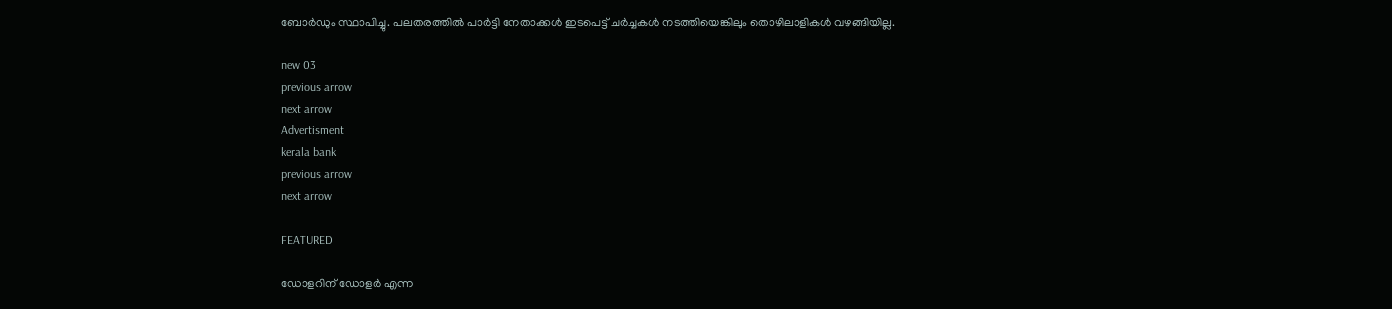ബോര്‍ഡും സ്ഥാപിച്ചു. പലതരത്തില്‍ പാര്‍ട്ടി നേതാക്കള്‍ ഇടപെട്ട് ചര്‍ച്ചകള്‍ നടത്തിയെങ്കിലും തൊഴിലാളികള്‍ വഴങ്ങിയില്ല.

new 03
previous arrow
next arrow
Advertisment
kerala bank
previous arrow
next arrow

FEATURED

ഡോളറിന് ഡോളർ എന്ന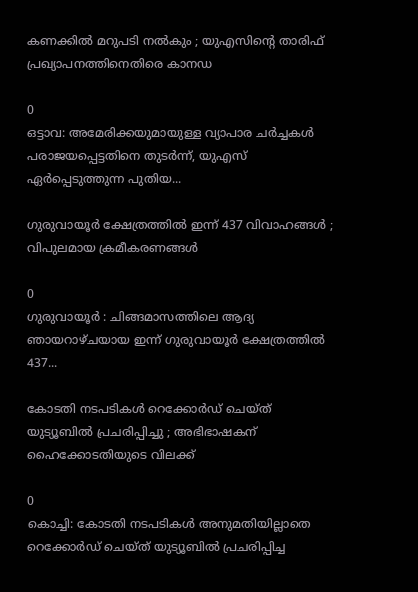കണക്കിൽ മറുപടി നൽകും ; യുഎസിൻ്റെ താരിഫ് പ്രഖ്യാപനത്തിനെതിരെ കാനഡ

0
ഒട്ടാവ: അമേരിക്കയുമായുള്ള വ്യാപാര ചർച്ചകൾ പരാജയപ്പെട്ടതിനെ തുടർന്ന്, യുഎസ് ഏർപ്പെടുത്തുന്ന പുതിയ...

ഗുരുവായൂർ ക്ഷേത്രത്തിൽ ഇന്ന് 437 വിവാഹങ്ങൾ ; വിപുലമായ ക്രമീകരണങ്ങൾ

0
ഗുരുവായൂർ : ചിങ്ങമാസത്തിലെ ആദ്യ ഞായറാഴ്‌ചയായ ഇന്ന് ഗുരുവായൂർ ക്ഷേത്രത്തിൽ 437...

കോടതി നടപടികൾ റെക്കോർഡ് ചെയ്ത് യുട്യൂബിൽ പ്രചരിപ്പിച്ചു ; അഭിഭാഷകന് ഹൈക്കോടതിയുടെ വിലക്ക്

0
കൊച്ചി: കോടതി നടപടികൾ അനുമതിയില്ലാതെ റെക്കോർഡ് ചെയ്ത് യുട്യൂബിൽ പ്രചരിപ്പിച്ച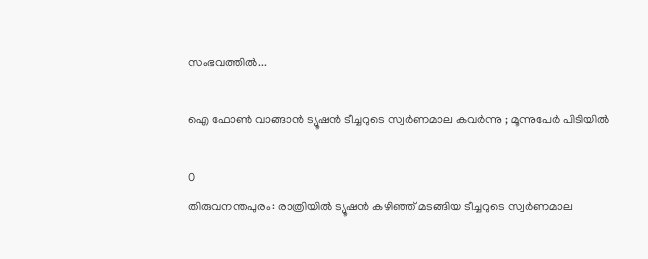സംഭവത്തിൽ...

ഐ ഫോൺ വാങ്ങാൻ ട്യൂഷൻ ടീച്ചറുടെ സ്വർണമാല കവർന്നു ; മൂന്നുപേർ പിടിയിൽ

0
തിരുവനന്തപുരം: രാത്രിയിൽ ട്യൂഷൻ കഴിഞ്ഞ് മടങ്ങിയ ടീച്ചറുടെ സ്വർണമാല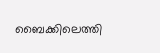ബൈക്കിലെത്തി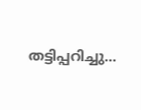തട്ടിപ്പറിച്ചു...